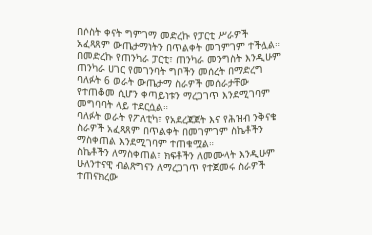በሶስት ቀናት ግምገማ መድረኩ የፓርቲ ሥራዎች አፈጻጸም ውጤታማነትን በጥልቀት መገምገም ተችሏል።
በመድረኩ የጠንካራ ፓርቲ፣ ጠንካራ መንግስት እንዲሁም ጠንካራ ሀገር የመገንባት ግቦችን መሰረት በማድረግ ባለፉት 6 ወራት ውጤታማ ስራዎች መሰራታቸው የተጠቆመ ሲሆን ቀጣይነቱን ማረጋገጥ እንደሚገባም መግባባት ላይ ተደርሷል።
ባለፉት ወራት የፖለቲካ፣ የአደረጃጀት እና የሕዝብ ንቅናቄ ስራዎች አፈጻጸም በጥልቀት በመገምገም ስኬቶችን ማስቀጠል እንደሚገባም ተጠቁሟል።
ስኬቶችን ለማስቀጠል፣ ክፍቶችን ለመሙላት እንዲሁም ሁለንተናዊ ብልጽግናን ለማረጋገጥ የተጀመሩ ስራዎች ተጠናክረው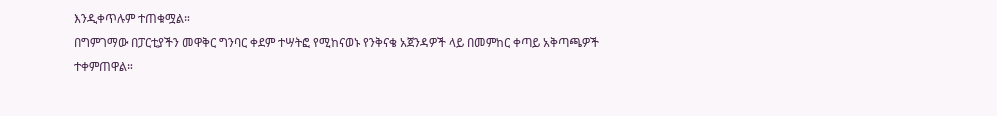እንዲቀጥሉም ተጠቁሟል።
በግምገማው በፓርቲያችን መዋቅር ግንባር ቀደም ተሣትፎ የሚከናወኑ የንቅናቄ አጀንዳዎች ላይ በመምከር ቀጣይ አቅጣጫዎች ተቀምጠዋል።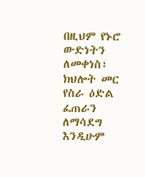በዚህም የኑሮ ውድነትን ለመቀነስ፣ ክህሎት መር የስራ ዕድል ፈጠራን ለማሳደግ እንዲሁም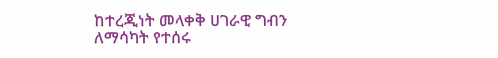ከተረጂነት መላቀቅ ሀገራዊ ግብን ለማሳካት የተሰሩ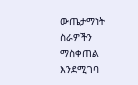ውጤታማነት ስራዎችን ማስቀጠል እንደሚገባ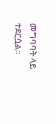መግባባት ላይ ተደርሷል።